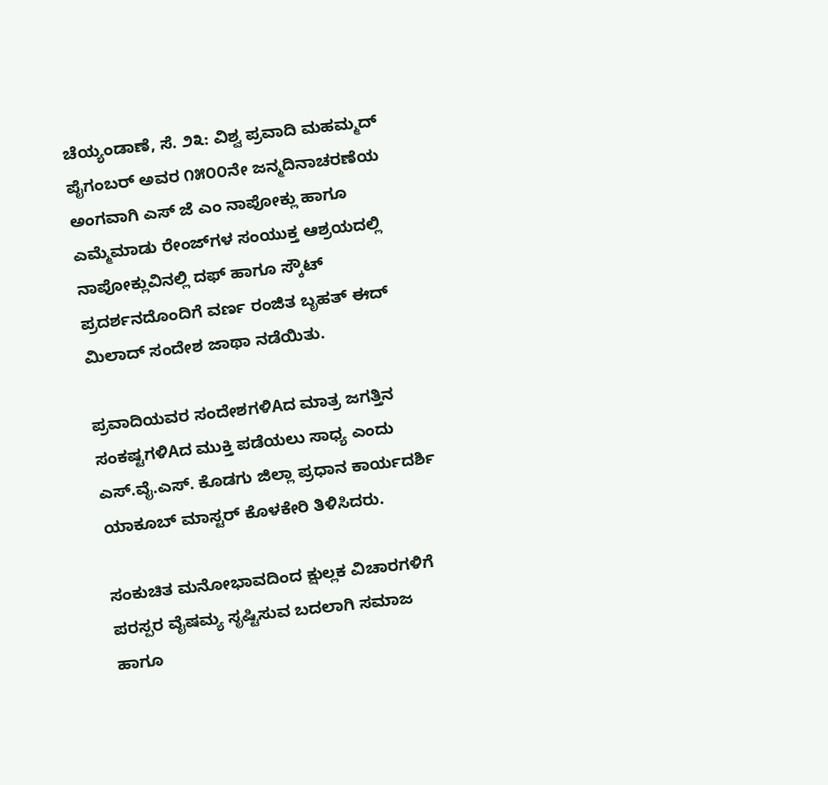ಚೆಯ್ಯಂಡಾಣೆ, ಸೆ. ೨೩: ವಿಶ್ವ ಪ್ರವಾದಿ ಮಹಮ್ಮದ್ ಪೈಗಂಬರ್ ಅವರ ೧೫೦೦ನೇ ಜನ್ಮದಿನಾಚರಣೆಯ ಅಂಗವಾಗಿ ಎಸ್ ಜೆ ಎಂ ನಾಪೋಕ್ಲು ಹಾಗೂ ಎಮ್ಮೆಮಾಡು ರೇಂಜ್‌ಗಳ ಸಂಯುಕ್ತ ಆಶ್ರಯದಲ್ಲಿ ನಾಪೋಕ್ಲುವಿನಲ್ಲಿ ದಫ್ ಹಾಗೂ ಸ್ಕೌಟ್ ಪ್ರದರ್ಶನದೊಂದಿಗೆ ವರ್ಣ ರಂಜಿತ ಬೃಹತ್ ಈದ್ ಮಿಲಾದ್ ಸಂದೇಶ ಜಾಥಾ ನಡೆಯಿತು.

ಪ್ರವಾದಿಯವರ ಸಂದೇಶಗಳಿAದ ಮಾತ್ರ ಜಗತ್ತಿನ ಸಂಕಷ್ಟಗಳಿAದ ಮುಕ್ತಿ ಪಡೆಯಲು ಸಾಧ್ಯ ಎಂದು ಎಸ್.ವೈ.ಎಸ್. ಕೊಡಗು ಜಿಲ್ಲಾ ಪ್ರಧಾನ ಕಾರ್ಯದರ್ಶಿ ಯಾಕೂಬ್ ಮಾಸ್ಟರ್ ಕೊಳಕೇರಿ ತಿಳಿಸಿದರು.

ಸಂಕುಚಿತ ಮನೋಭಾವದಿಂದ ಕ್ಷುಲ್ಲಕ ವಿಚಾರಗಳಿಗೆ ಪರಸ್ಪರ ವೈಷಮ್ಯ ಸೃಷ್ಟಿಸುವ ಬದಲಾಗಿ ಸಮಾಜ ಹಾಗೂ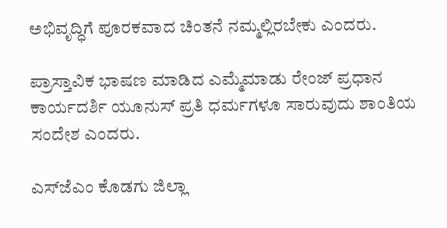ಅಭಿವೃದ್ಧಿಗೆ ಪೂರಕವಾದ ಚಿಂತನೆ ನಮ್ಮಲ್ಲಿರಬೇಕು ಎಂದರು.

ಪ್ರಾಸ್ತಾವಿಕ ಭಾಷಣ ಮಾಡಿದ ಎಮ್ಮೆಮಾಡು ರೇಂಜ್ ಪ್ರಧಾನ ಕಾರ್ಯದರ್ಶಿ ಯೂನುಸ್ ಪ್ರತಿ ಧರ್ಮಗಳೂ ಸಾರುವುದು ಶಾಂತಿಯ ಸಂದೇಶ ಎಂದರು.

ಎಸ್‌ಜೆಎಂ ಕೊಡಗು ಜಿಲ್ಲಾ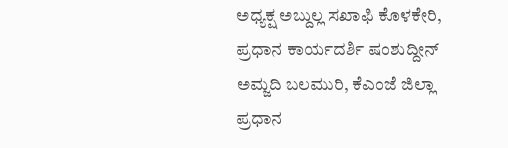ಅಧ್ಯಕ್ಷ ಅಬ್ದುಲ್ಲ ಸಖಾಫಿ ಕೊಳಕೇರಿ, ಪ್ರಧಾನ ಕಾರ್ಯದರ್ಶಿ ಷಂಶುದ್ದೀನ್ ಅಮ್ಜದಿ ಬಲಮುರಿ, ಕೆಎಂಜೆ ಜಿಲ್ಲಾ ಪ್ರಧಾನ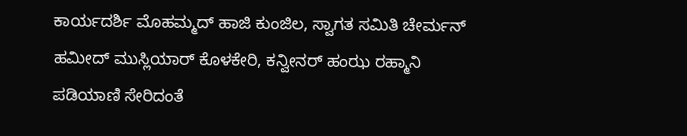ಕಾರ್ಯದರ್ಶಿ ಮೊಹಮ್ಮದ್ ಹಾಜಿ ಕುಂಜಿಲ, ಸ್ವಾಗತ ಸಮಿತಿ ಚೇರ್ಮನ್ ಹಮೀದ್ ಮುಸ್ಲಿಯಾರ್ ಕೊಳಕೇರಿ, ಕನ್ವೀನರ್ ಹಂಝ ರಹ್ಮಾನಿ ಪಡಿಯಾಣಿ ಸೇರಿದಂತೆ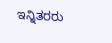ಇನ್ನಿತರರು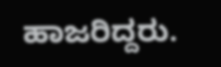ಹಾಜರಿದ್ದರು.